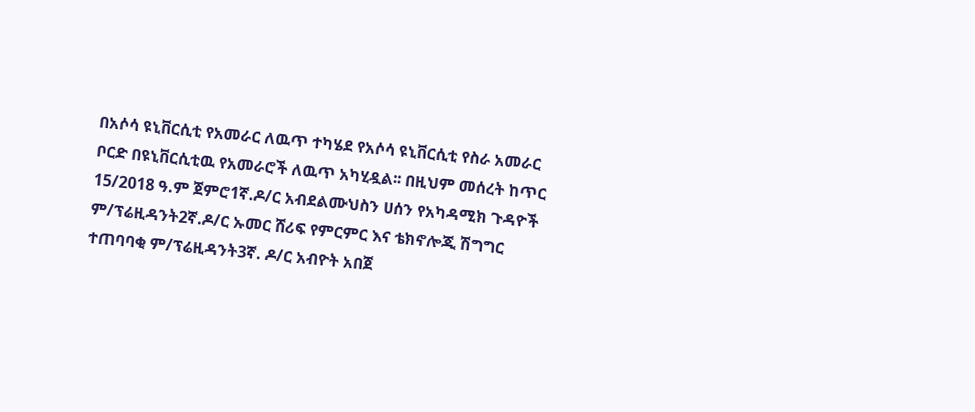በአሶሳ ዩኒቨርሲቲ የአመራር ለዉጥ ተካሄደ የአሶሳ ዩኒቨርሲቲ የስራ አመራር ቦርድ በዩኒቨርሲቲዉ የአመራሮች ለዉጥ አካሂዷል፡፡ በዚህም መሰረት ከጥር 15/2018 ዓ.ም ጀምሮ1ኛ.ዶ/ር አብደልሙህስን ሀሰን የአካዳሚክ ጉዳዮች ም/ፕሬዚዳንት2ኛ.ዶ/ር ኡመር ሸሪፍ የምርምር እና ቴክኖሎጂ ሽግግር ተጠባባቂ ም/ፕሬዚዳንት3ኛ. ዶ/ር አብዮት አበጀ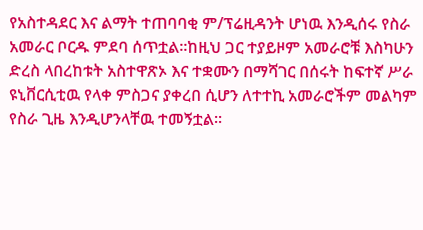የአስተዳደር እና ልማት ተጠባባቂ ም/ፕሬዚዳንት ሆነዉ እንዲሰሩ የስራ አመራር ቦርዱ ምደባ ሰጥቷል፡፡ከዚህ ጋር ተያይዞም አመራሮቹ እስካሁን ድረስ ላበረከቱት አስተዋጽኦ እና ተቋሙን በማሻገር በሰሩት ከፍተኛ ሥራ ዩኒቨርሲቲዉ የላቀ ምስጋና ያቀረበ ሲሆን ለተተኪ አመራሮችም መልካም የስራ ጊዜ እንዲሆንላቸዉ ተመኝቷል፡፡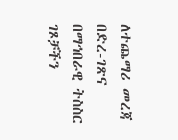ለተጨማሪ መረጃ በድረ-ገጽና በማኅበራዊ ትስስር ገጾቻችን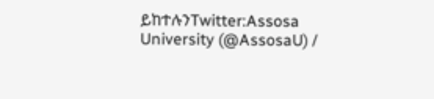ይከተሉንTwitter:Assosa University (@AssosaU) /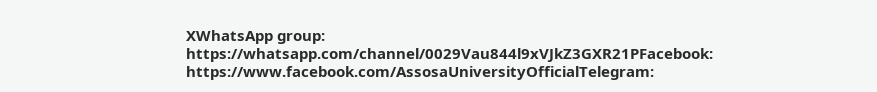XWhatsApp group: https://whatsapp.com/channel/0029Vau844l9xVJkZ3GXR21PFacebook: https://www.facebook.com/AssosaUniversityOfficialTelegram: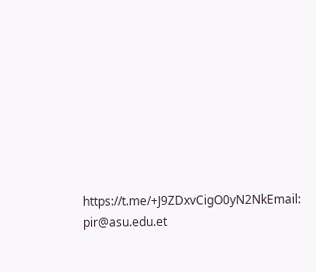https://t.me/+J9ZDxvCigO0yN2NkEmail: pir@asu.edu.et